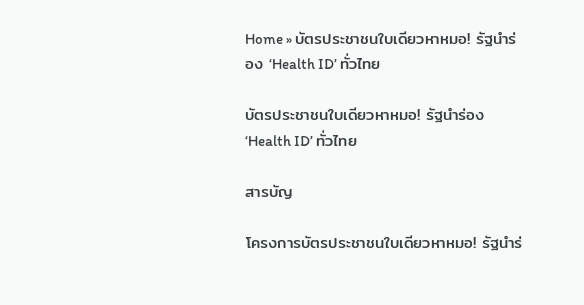Home » บัตรประชาชนใบเดียวหาหมอ! รัฐนำร่อง ‘Health ID’ ทั่วไทย

บัตรประชาชนใบเดียวหาหมอ! รัฐนำร่อง ‘Health ID’ ทั่วไทย

สารบัญ

โครงการบัตรประชาชนใบเดียวหาหมอ! รัฐนำร่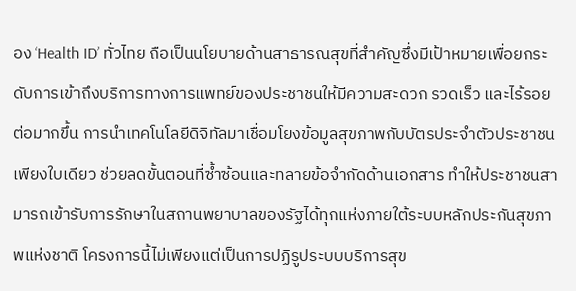อง ‘Health ID’ ทั่วไทย ถือเป็นนโยบายด้านสาธารณสุขที่สำคัญซึ่งมีเป้าหมายเพื่อยกระดับการเข้าถึงบริการทางการแพทย์ของประชาชนให้มีความสะดวก รวดเร็ว และไร้รอยต่อมากขึ้น การนำเทคโนโลยีดิจิทัลมาเชื่อมโยงข้อมูลสุขภาพกับบัตรประจำตัวประชาชนเพียงใบเดียว ช่วยลดขั้นตอนที่ซ้ำซ้อนและทลายข้อจำกัดด้านเอกสาร ทำให้ประชาชนสามารถเข้ารับการรักษาในสถานพยาบาลของรัฐได้ทุกแห่งภายใต้ระบบหลักประกันสุขภาพแห่งชาติ โครงการนี้ไม่เพียงแต่เป็นการปฏิรูประบบบริการสุข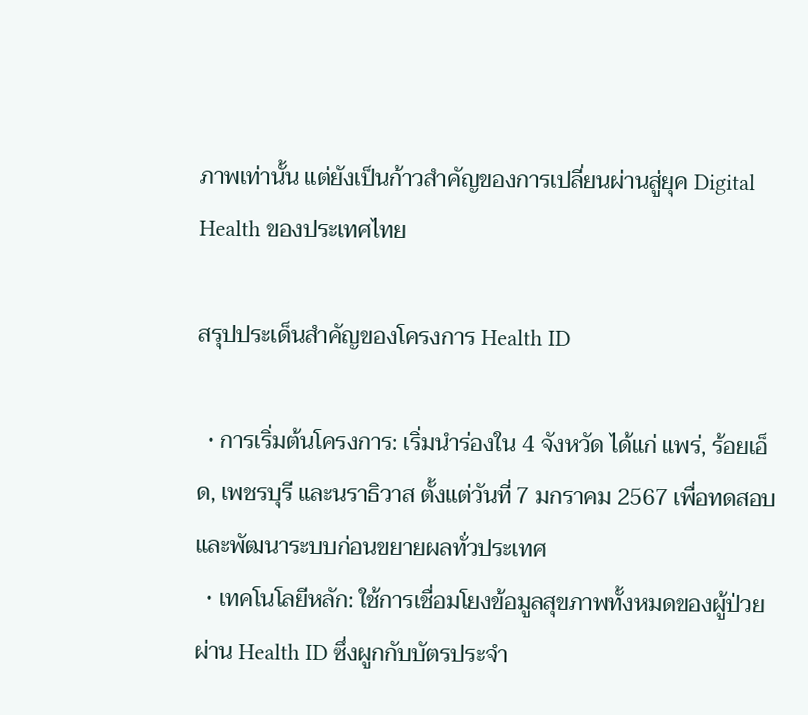ภาพเท่านั้น แต่ยังเป็นก้าวสำคัญของการเปลี่ยนผ่านสู่ยุค Digital Health ของประเทศไทย

สรุปประเด็นสำคัญของโครงการ Health ID

  • การเริ่มต้นโครงการ: เริ่มนำร่องใน 4 จังหวัด ได้แก่ แพร่, ร้อยเอ็ด, เพชรบุรี และนราธิวาส ตั้งแต่วันที่ 7 มกราคม 2567 เพื่อทดสอบและพัฒนาระบบก่อนขยายผลทั่วประเทศ
  • เทคโนโลยีหลัก: ใช้การเชื่อมโยงข้อมูลสุขภาพทั้งหมดของผู้ป่วยผ่าน Health ID ซึ่งผูกกับบัตรประจำ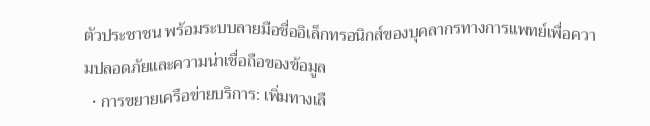ตัวประชาชน พร้อมระบบลายมือชื่ออิเล็กทรอนิกส์ของบุคลากรทางการแพทย์เพื่อความปลอดภัยและความน่าเชื่อถือของข้อมูล
  • การขยายเครือข่ายบริการ: เพิ่มทางเลื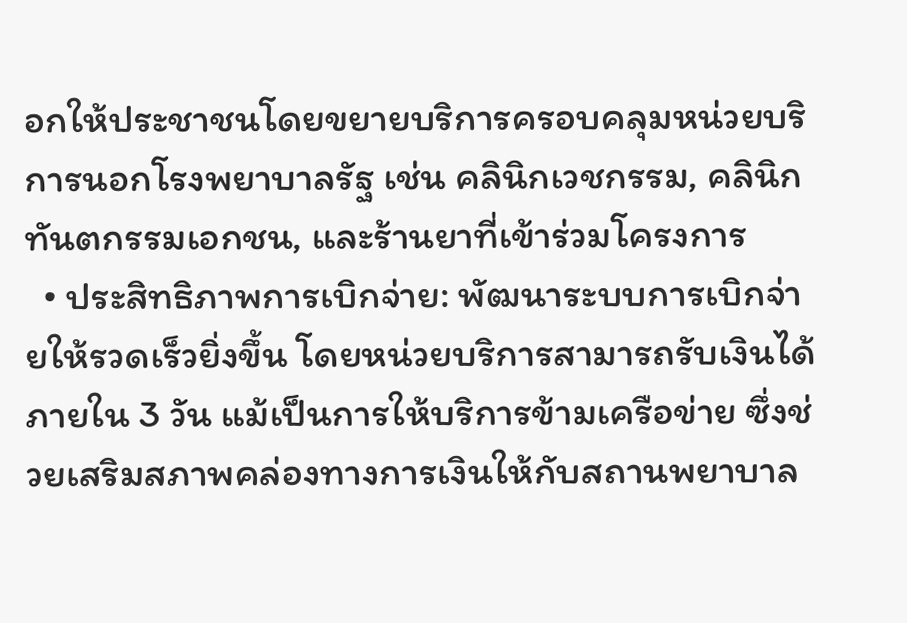อกให้ประชาชนโดยขยายบริการครอบคลุมหน่วยบริการนอกโรงพยาบาลรัฐ เช่น คลินิกเวชกรรม, คลินิกทันตกรรมเอกชน, และร้านยาที่เข้าร่วมโครงการ
  • ประสิทธิภาพการเบิกจ่าย: พัฒนาระบบการเบิกจ่ายให้รวดเร็วยิ่งขึ้น โดยหน่วยบริการสามารถรับเงินได้ภายใน 3 วัน แม้เป็นการให้บริการข้ามเครือข่าย ซึ่งช่วยเสริมสภาพคล่องทางการเงินให้กับสถานพยาบาล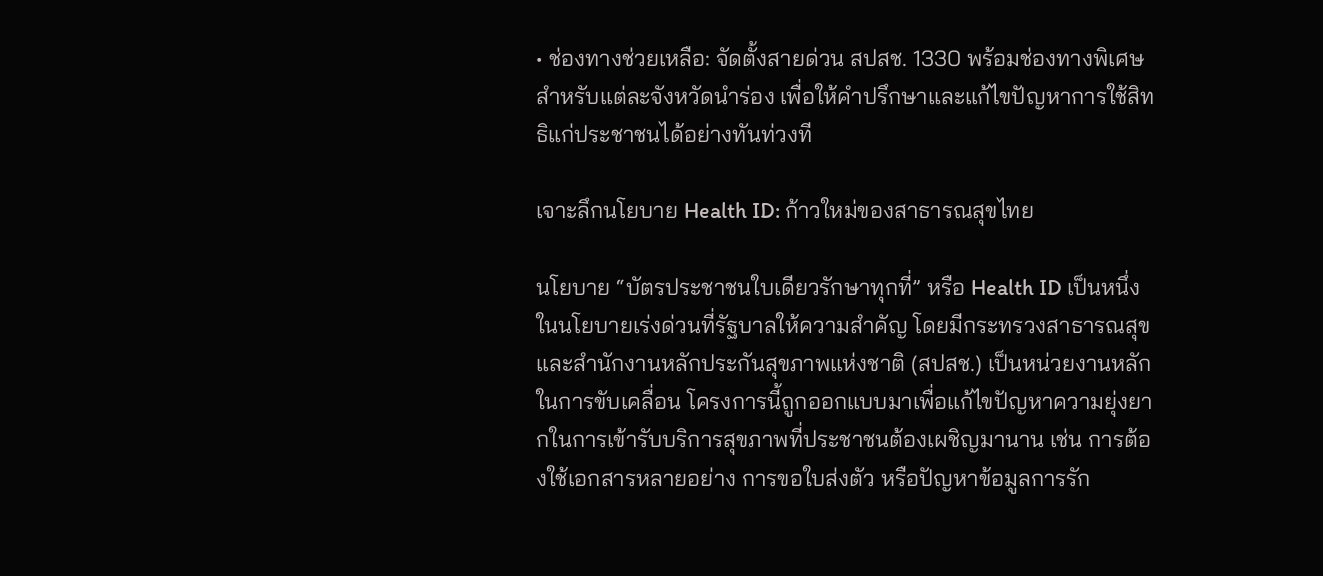• ช่องทางช่วยเหลือ: จัดตั้งสายด่วน สปสช. 1330 พร้อมช่องทางพิเศษสำหรับแต่ละจังหวัดนำร่อง เพื่อให้คำปรึกษาและแก้ไขปัญหาการใช้สิทธิแก่ประชาชนได้อย่างทันท่วงที

เจาะลึกนโยบาย Health ID: ก้าวใหม่ของสาธารณสุขไทย

นโยบาย “บัตรประชาชนใบเดียวรักษาทุกที่” หรือ Health ID เป็นหนึ่งในนโยบายเร่งด่วนที่รัฐบาลให้ความสำคัญ โดยมีกระทรวงสาธารณสุขและสำนักงานหลักประกันสุขภาพแห่งชาติ (สปสช.) เป็นหน่วยงานหลักในการขับเคลื่อน โครงการนี้ถูกออกแบบมาเพื่อแก้ไขปัญหาความยุ่งยากในการเข้ารับบริการสุขภาพที่ประชาชนต้องเผชิญมานาน เช่น การต้องใช้เอกสารหลายอย่าง การขอใบส่งตัว หรือปัญหาข้อมูลการรัก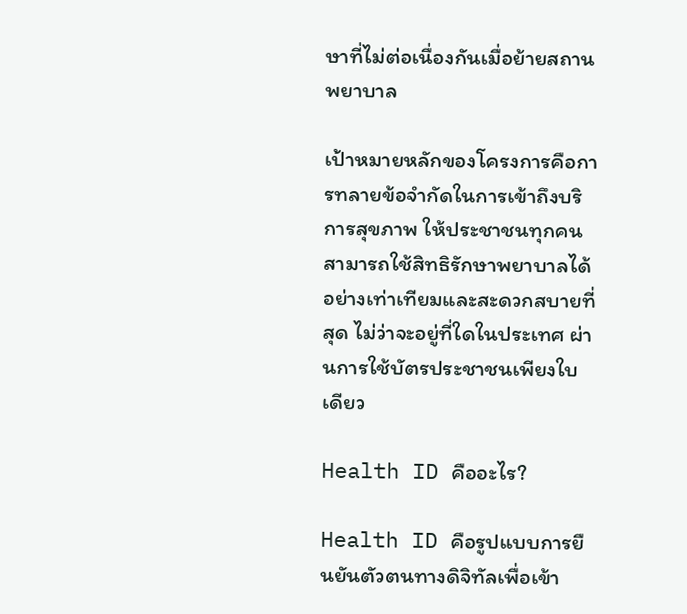ษาที่ไม่ต่อเนื่องกันเมื่อย้ายสถานพยาบาล

เป้าหมายหลักของโครงการคือการทลายข้อจำกัดในการเข้าถึงบริการสุขภาพ ให้ประชาชนทุกคนสามารถใช้สิทธิรักษาพยาบาลได้อย่างเท่าเทียมและสะดวกสบายที่สุด ไม่ว่าจะอยู่ที่ใดในประเทศ ผ่านการใช้บัตรประชาชนเพียงใบเดียว

Health ID คืออะไร?

Health ID คือรูปแบบการยืนยันตัวตนทางดิจิทัลเพื่อเข้า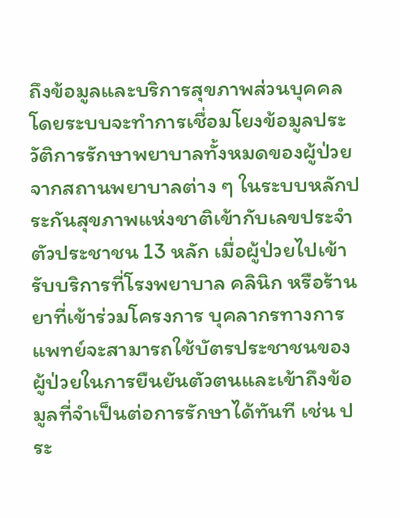ถึงข้อมูลและบริการสุขภาพส่วนบุคคล โดยระบบจะทำการเชื่อมโยงข้อมูลประวัติการรักษาพยาบาลทั้งหมดของผู้ป่วยจากสถานพยาบาลต่าง ๆ ในระบบหลักประกันสุขภาพแห่งชาติเข้ากับเลขประจำตัวประชาชน 13 หลัก เมื่อผู้ป่วยไปเข้ารับบริการที่โรงพยาบาล คลินิก หรือร้านยาที่เข้าร่วมโครงการ บุคลากรทางการแพทย์จะสามารถใช้บัตรประชาชนของผู้ป่วยในการยืนยันตัวตนและเข้าถึงข้อมูลที่จำเป็นต่อการรักษาได้ทันที เช่น ประ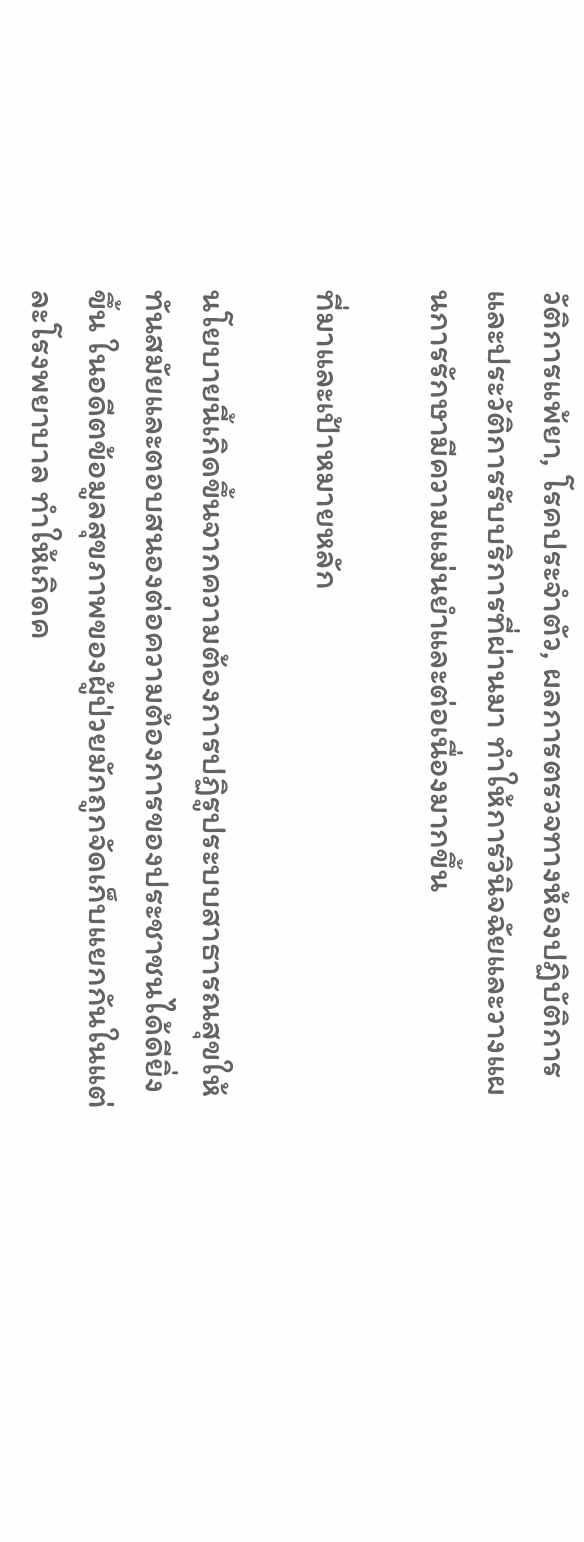วัติการแพ้ยา, โรคประจำตัว, ผลการตรวจทางห้องปฏิบัติการ และประวัติการรับบริการที่ผ่านมา ทำให้การวินิจฉัยและวางแผนการรักษามีความแม่นยำและต่อเนื่องมากขึ้น

ที่มาและเป้าหมายหลัก

นโยบายนี้เกิดขึ้นจากความต้องการปฏิรูประบบสาธารณสุขให้ทันสมัยและตอบสนองต่อความต้องการของประชาชนได้ดียิ่งขึ้น ในอดีตข้อมูลสุขภาพของผู้ป่วยมักถูกจัดเก็บแยกกันในแต่ละโรงพยาบาล ทำให้เกิดค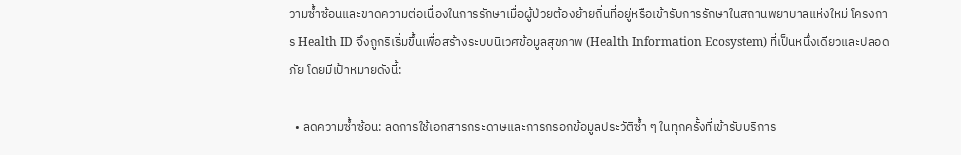วามซ้ำซ้อนและขาดความต่อเนื่องในการรักษาเมื่อผู้ป่วยต้องย้ายถิ่นที่อยู่หรือเข้ารับการรักษาในสถานพยาบาลแห่งใหม่ โครงการ Health ID จึงถูกริเริ่มขึ้นเพื่อสร้างระบบนิเวศข้อมูลสุขภาพ (Health Information Ecosystem) ที่เป็นหนึ่งเดียวและปลอดภัย โดยมีเป้าหมายดังนี้:

  • ลดความซ้ำซ้อน: ลดการใช้เอกสารกระดาษและการกรอกข้อมูลประวัติซ้ำ ๆ ในทุกครั้งที่เข้ารับบริการ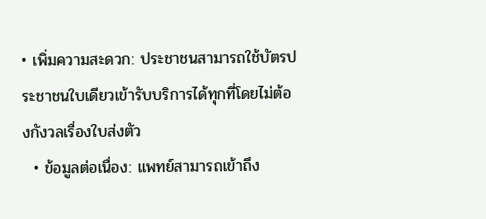• เพิ่มความสะดวก: ประชาชนสามารถใช้บัตรประชาชนใบเดียวเข้ารับบริการได้ทุกที่โดยไม่ต้องกังวลเรื่องใบส่งตัว
  • ข้อมูลต่อเนื่อง: แพทย์สามารถเข้าถึง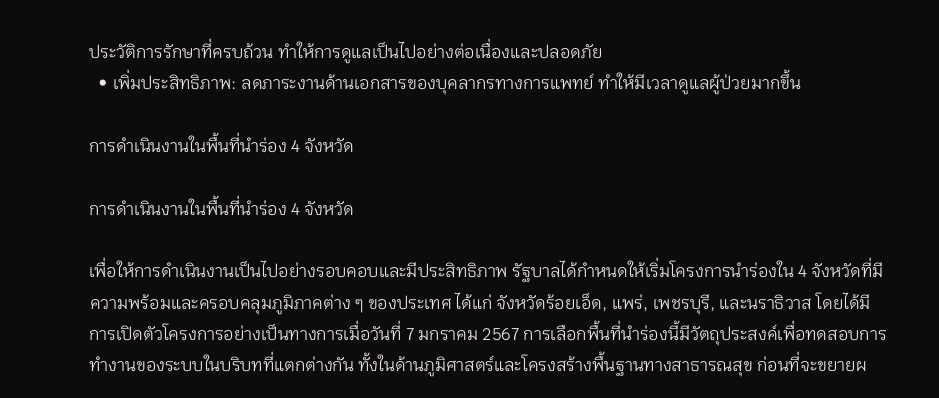ประวัติการรักษาที่ครบถ้วน ทำให้การดูแลเป็นไปอย่างต่อเนื่องและปลอดภัย
  • เพิ่มประสิทธิภาพ: ลดภาระงานด้านเอกสารของบุคลากรทางการแพทย์ ทำให้มีเวลาดูแลผู้ป่วยมากขึ้น

การดำเนินงานในพื้นที่นำร่อง 4 จังหวัด

การดำเนินงานในพื้นที่นำร่อง 4 จังหวัด

เพื่อให้การดำเนินงานเป็นไปอย่างรอบคอบและมีประสิทธิภาพ รัฐบาลได้กำหนดให้เริ่มโครงการนำร่องใน 4 จังหวัดที่มีความพร้อมและครอบคลุมภูมิภาคต่าง ๆ ของประเทศ ได้แก่ จังหวัดร้อยเอ็ด, แพร่, เพชรบุรี, และนราธิวาส โดยได้มีการเปิดตัวโครงการอย่างเป็นทางการเมื่อวันที่ 7 มกราคม 2567 การเลือกพื้นที่นำร่องนี้มีวัตถุประสงค์เพื่อทดสอบการทำงานของระบบในบริบทที่แตกต่างกัน ทั้งในด้านภูมิศาสตร์และโครงสร้างพื้นฐานทางสาธารณสุข ก่อนที่จะขยายผ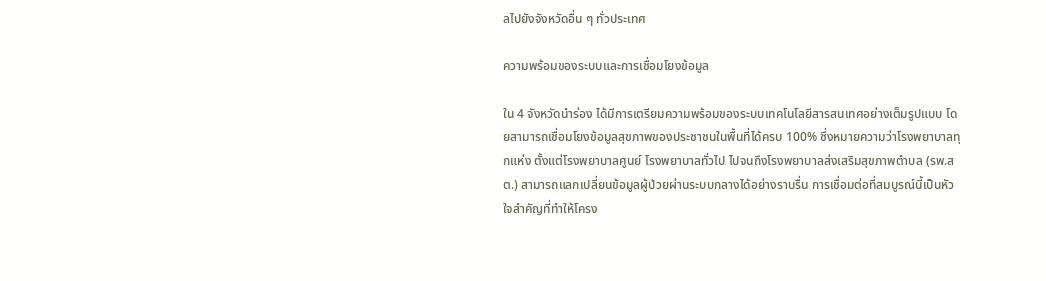ลไปยังจังหวัดอื่น ๆ ทั่วประเทศ

ความพร้อมของระบบและการเชื่อมโยงข้อมูล

ใน 4 จังหวัดนำร่อง ได้มีการเตรียมความพร้อมของระบบเทคโนโลยีสารสนเทศอย่างเต็มรูปแบบ โดยสามารถเชื่อมโยงข้อมูลสุขภาพของประชาชนในพื้นที่ได้ครบ 100% ซึ่งหมายความว่าโรงพยาบาลทุกแห่ง ตั้งแต่โรงพยาบาลศูนย์ โรงพยาบาลทั่วไป ไปจนถึงโรงพยาบาลส่งเสริมสุขภาพตำบล (รพ.สต.) สามารถแลกเปลี่ยนข้อมูลผู้ป่วยผ่านระบบกลางได้อย่างราบรื่น การเชื่อมต่อที่สมบูรณ์นี้เป็นหัวใจสำคัญที่ทำให้โครง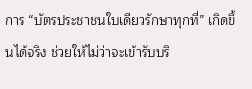การ “บัตรประชาชนใบเดียวรักษาทุกที่” เกิดขึ้นได้จริง ช่วยให้ไม่ว่าจะเข้ารับบริ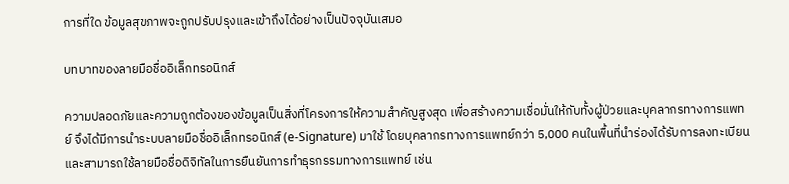การที่ใด ข้อมูลสุขภาพจะถูกปรับปรุงและเข้าถึงได้อย่างเป็นปัจจุบันเสมอ

บทบาทของลายมือชื่ออิเล็กทรอนิกส์

ความปลอดภัยและความถูกต้องของข้อมูลเป็นสิ่งที่โครงการให้ความสำคัญสูงสุด เพื่อสร้างความเชื่อมั่นให้กับทั้งผู้ป่วยและบุคลากรทางการแพทย์ จึงได้มีการนำระบบลายมือชื่ออิเล็กทรอนิกส์ (e-Signature) มาใช้ โดยบุคลากรทางการแพทย์กว่า 5,000 คนในพื้นที่นำร่องได้รับการลงทะเบียนและสามารถใช้ลายมือชื่อดิจิทัลในการยืนยันการทำธุรกรรมทางการแพทย์ เช่น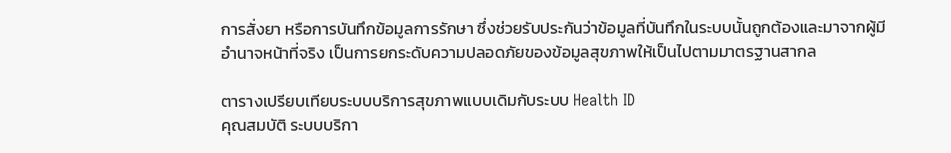การสั่งยา หรือการบันทึกข้อมูลการรักษา ซึ่งช่วยรับประกันว่าข้อมูลที่บันทึกในระบบนั้นถูกต้องและมาจากผู้มีอำนาจหน้าที่จริง เป็นการยกระดับความปลอดภัยของข้อมูลสุขภาพให้เป็นไปตามมาตรฐานสากล

ตารางเปรียบเทียบระบบบริการสุขภาพแบบเดิมกับระบบ Health ID
คุณสมบัติ ระบบบริกา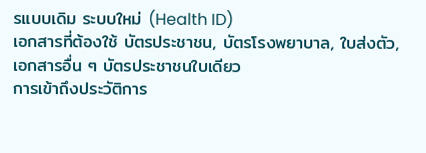รแบบเดิม ระบบใหม่ (Health ID)
เอกสารที่ต้องใช้ บัตรประชาชน, บัตรโรงพยาบาล, ใบส่งตัว, เอกสารอื่น ๆ บัตรประชาชนใบเดียว
การเข้าถึงประวัติการ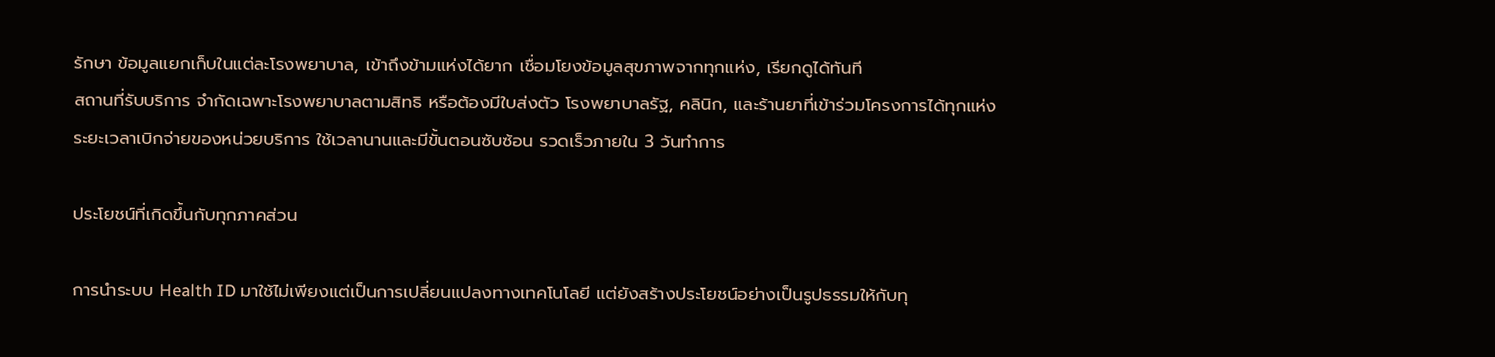รักษา ข้อมูลแยกเก็บในแต่ละโรงพยาบาล, เข้าถึงข้ามแห่งได้ยาก เชื่อมโยงข้อมูลสุขภาพจากทุกแห่ง, เรียกดูได้ทันที
สถานที่รับบริการ จำกัดเฉพาะโรงพยาบาลตามสิทธิ หรือต้องมีใบส่งตัว โรงพยาบาลรัฐ, คลินิก, และร้านยาที่เข้าร่วมโครงการได้ทุกแห่ง
ระยะเวลาเบิกจ่ายของหน่วยบริการ ใช้เวลานานและมีขั้นตอนซับซ้อน รวดเร็วภายใน 3 วันทำการ

ประโยชน์ที่เกิดขึ้นกับทุกภาคส่วน

การนำระบบ Health ID มาใช้ไม่เพียงแต่เป็นการเปลี่ยนแปลงทางเทคโนโลยี แต่ยังสร้างประโยชน์อย่างเป็นรูปธรรมให้กับทุ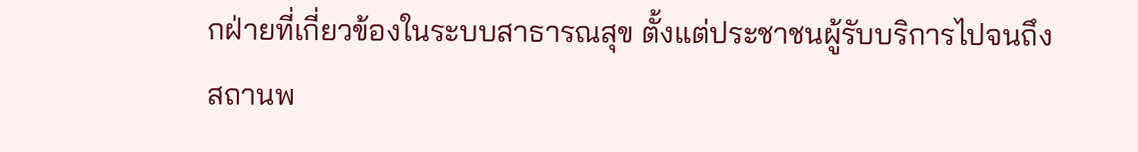กฝ่ายที่เกี่ยวข้องในระบบสาธารณสุข ตั้งแต่ประชาชนผู้รับบริการไปจนถึงสถานพ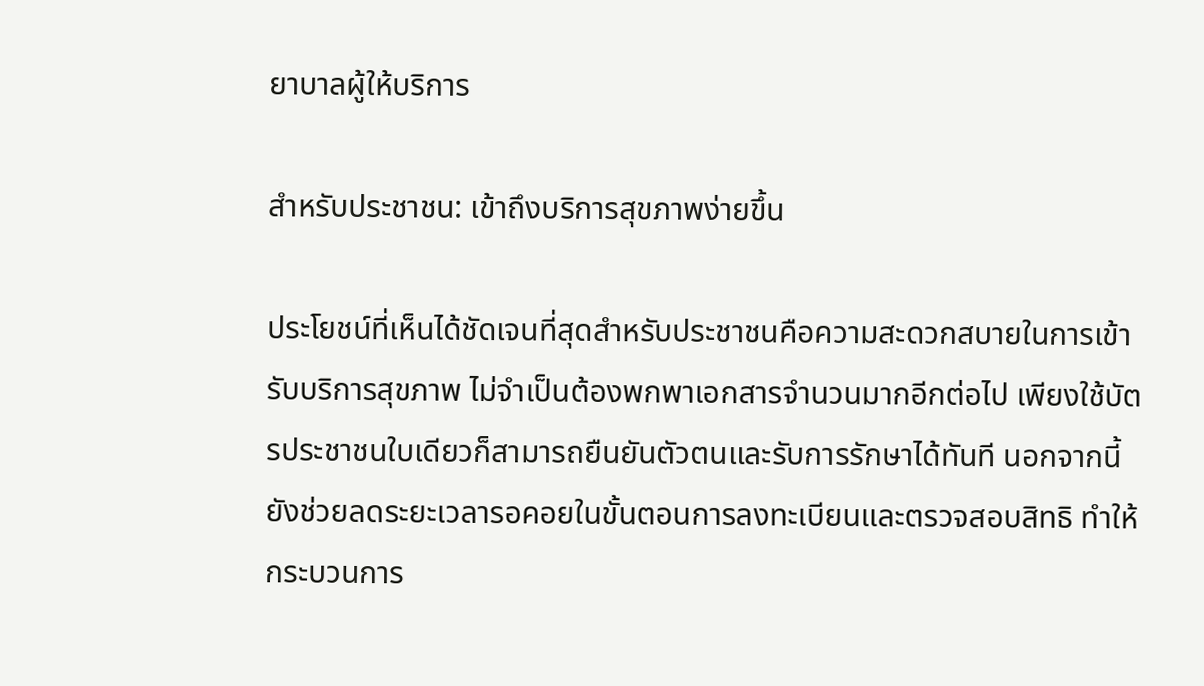ยาบาลผู้ให้บริการ

สำหรับประชาชน: เข้าถึงบริการสุขภาพง่ายขึ้น

ประโยชน์ที่เห็นได้ชัดเจนที่สุดสำหรับประชาชนคือความสะดวกสบายในการเข้ารับบริการสุขภาพ ไม่จำเป็นต้องพกพาเอกสารจำนวนมากอีกต่อไป เพียงใช้บัตรประชาชนใบเดียวก็สามารถยืนยันตัวตนและรับการรักษาได้ทันที นอกจากนี้ยังช่วยลดระยะเวลารอคอยในขั้นตอนการลงทะเบียนและตรวจสอบสิทธิ ทำให้กระบวนการ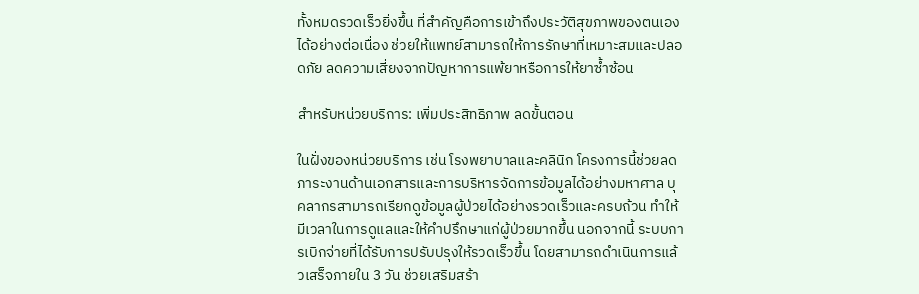ทั้งหมดรวดเร็วยิ่งขึ้น ที่สำคัญคือการเข้าถึงประวัติสุขภาพของตนเองได้อย่างต่อเนื่อง ช่วยให้แพทย์สามารถให้การรักษาที่เหมาะสมและปลอดภัย ลดความเสี่ยงจากปัญหาการแพ้ยาหรือการให้ยาซ้ำซ้อน

สำหรับหน่วยบริการ: เพิ่มประสิทธิภาพ ลดขั้นตอน

ในฝั่งของหน่วยบริการ เช่น โรงพยาบาลและคลินิก โครงการนี้ช่วยลดภาระงานด้านเอกสารและการบริหารจัดการข้อมูลได้อย่างมหาศาล บุคลากรสามารถเรียกดูข้อมูลผู้ป่วยได้อย่างรวดเร็วและครบถ้วน ทำให้มีเวลาในการดูแลและให้คำปรึกษาแก่ผู้ป่วยมากขึ้น นอกจากนี้ ระบบการเบิกจ่ายที่ได้รับการปรับปรุงให้รวดเร็วขึ้น โดยสามารถดำเนินการแล้วเสร็จภายใน 3 วัน ช่วยเสริมสร้า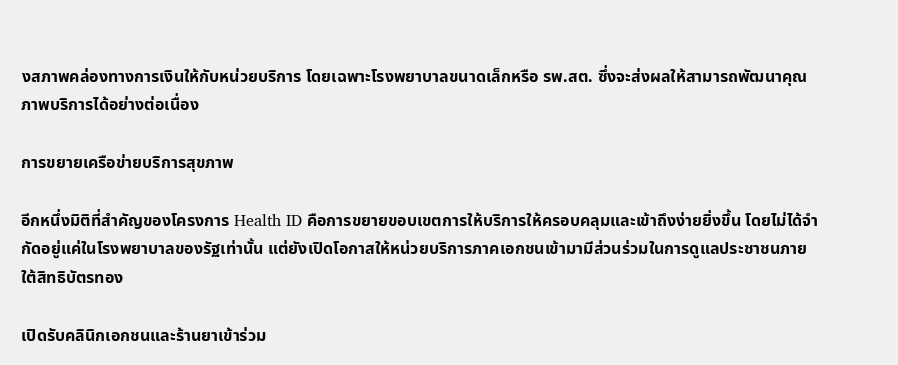งสภาพคล่องทางการเงินให้กับหน่วยบริการ โดยเฉพาะโรงพยาบาลขนาดเล็กหรือ รพ.สต. ซึ่งจะส่งผลให้สามารถพัฒนาคุณภาพบริการได้อย่างต่อเนื่อง

การขยายเครือข่ายบริการสุขภาพ

อีกหนึ่งมิติที่สำคัญของโครงการ Health ID คือการขยายขอบเขตการให้บริการให้ครอบคลุมและเข้าถึงง่ายยิ่งขึ้น โดยไม่ได้จำกัดอยู่แค่ในโรงพยาบาลของรัฐเท่านั้น แต่ยังเปิดโอกาสให้หน่วยบริการภาคเอกชนเข้ามามีส่วนร่วมในการดูแลประชาชนภายใต้สิทธิบัตรทอง

เปิดรับคลินิกเอกชนและร้านยาเข้าร่วม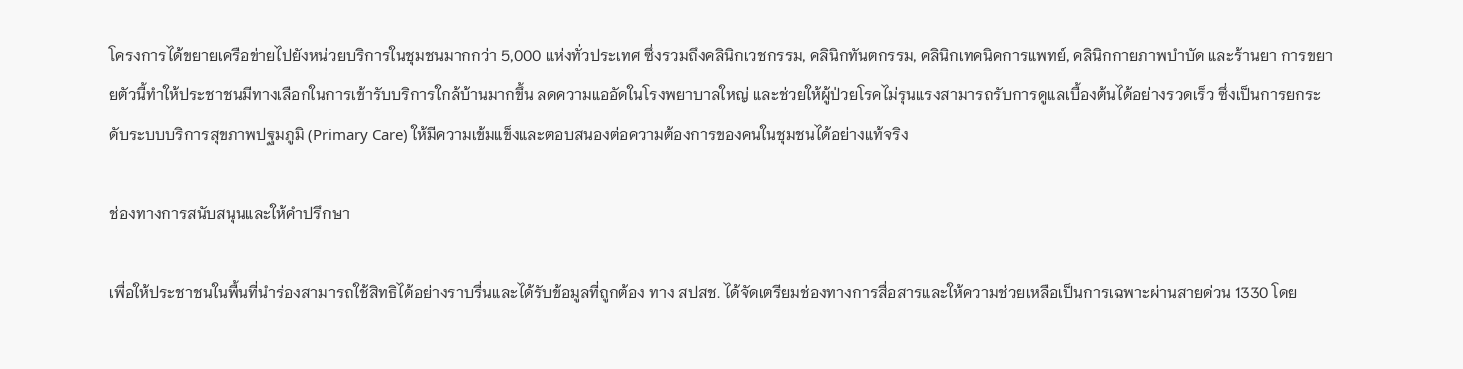โครงการได้ขยายเครือข่ายไปยังหน่วยบริการในชุมชนมากกว่า 5,000 แห่งทั่วประเทศ ซึ่งรวมถึงคลินิกเวชกรรม, คลินิกทันตกรรม, คลินิกเทคนิคการแพทย์, คลินิกกายภาพบำบัด และร้านยา การขยายตัวนี้ทำให้ประชาชนมีทางเลือกในการเข้ารับบริการใกล้บ้านมากขึ้น ลดความแออัดในโรงพยาบาลใหญ่ และช่วยให้ผู้ป่วยโรคไม่รุนแรงสามารถรับการดูแลเบื้องต้นได้อย่างรวดเร็ว ซึ่งเป็นการยกระดับระบบบริการสุขภาพปฐมภูมิ (Primary Care) ให้มีความเข้มแข็งและตอบสนองต่อความต้องการของคนในชุมชนได้อย่างแท้จริง

ช่องทางการสนับสนุนและให้คำปรึกษา

เพื่อให้ประชาชนในพื้นที่นำร่องสามารถใช้สิทธิได้อย่างราบรื่นและได้รับข้อมูลที่ถูกต้อง ทาง สปสช. ได้จัดเตรียมช่องทางการสื่อสารและให้ความช่วยเหลือเป็นการเฉพาะผ่านสายด่วน 1330 โดย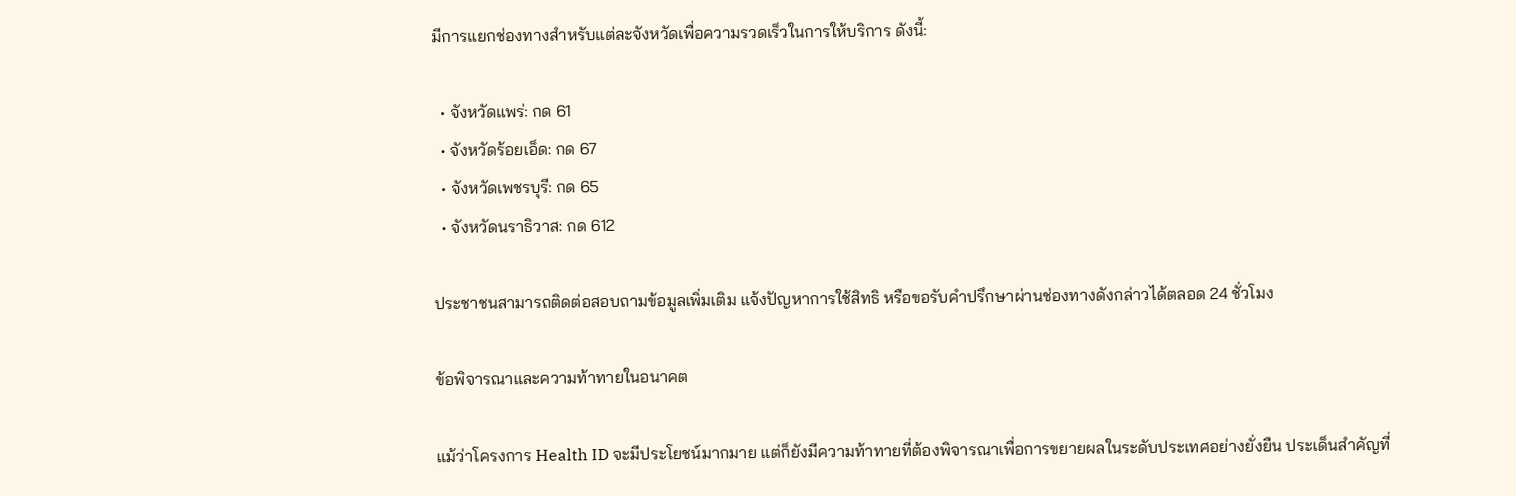มีการแยกช่องทางสำหรับแต่ละจังหวัดเพื่อความรวดเร็วในการให้บริการ ดังนี้:

  • จังหวัดแพร่: กด 61
  • จังหวัดร้อยเอ็ด: กด 67
  • จังหวัดเพชรบุรี: กด 65
  • จังหวัดนราธิวาส: กด 612

ประชาชนสามารถติดต่อสอบถามข้อมูลเพิ่มเติม แจ้งปัญหาการใช้สิทธิ หรือขอรับคำปรึกษาผ่านช่องทางดังกล่าวได้ตลอด 24 ชั่วโมง

ข้อพิจารณาและความท้าทายในอนาคต

แม้ว่าโครงการ Health ID จะมีประโยชน์มากมาย แต่ก็ยังมีความท้าทายที่ต้องพิจารณาเพื่อการขยายผลในระดับประเทศอย่างยั่งยืน ประเด็นสำคัญที่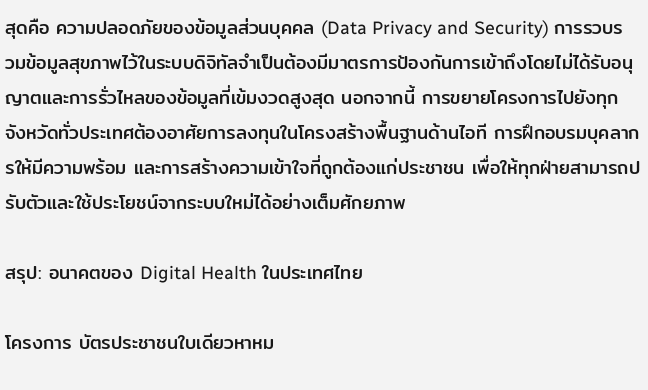สุดคือ ความปลอดภัยของข้อมูลส่วนบุคคล (Data Privacy and Security) การรวบรวมข้อมูลสุขภาพไว้ในระบบดิจิทัลจำเป็นต้องมีมาตรการป้องกันการเข้าถึงโดยไม่ได้รับอนุญาตและการรั่วไหลของข้อมูลที่เข้มงวดสูงสุด นอกจากนี้ การขยายโครงการไปยังทุกจังหวัดทั่วประเทศต้องอาศัยการลงทุนในโครงสร้างพื้นฐานด้านไอที การฝึกอบรมบุคลากรให้มีความพร้อม และการสร้างความเข้าใจที่ถูกต้องแก่ประชาชน เพื่อให้ทุกฝ่ายสามารถปรับตัวและใช้ประโยชน์จากระบบใหม่ได้อย่างเต็มศักยภาพ

สรุป: อนาคตของ Digital Health ในประเทศไทย

โครงการ บัตรประชาชนใบเดียวหาหม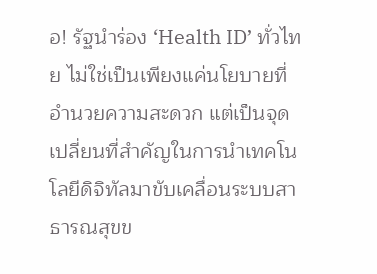อ! รัฐนำร่อง ‘Health ID’ ทั่วไทย ไม่ใช่เป็นเพียงแค่นโยบายที่อำนวยความสะดวก แต่เป็นจุดเปลี่ยนที่สำคัญในการนำเทคโนโลยีดิจิทัลมาขับเคลื่อนระบบสาธารณสุขข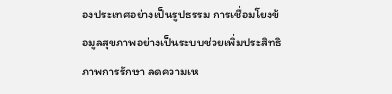องประเทศอย่างเป็นรูปธรรม การเชื่อมโยงข้อมูลสุขภาพอย่างเป็นระบบช่วยเพิ่มประสิทธิภาพการรักษา ลดความเห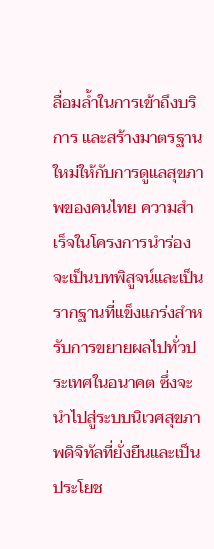ลื่อมล้ำในการเข้าถึงบริการ และสร้างมาตรฐานใหม่ให้กับการดูแลสุขภาพของคนไทย ความสำเร็จในโครงการนำร่องจะเป็นบทพิสูจน์และเป็นรากฐานที่แข็งแกร่งสำหรับการขยายผลไปทั่วประเทศในอนาคต ซึ่งจะนำไปสู่ระบบนิเวศสุขภาพดิจิทัลที่ยั่งยืนและเป็นประโยช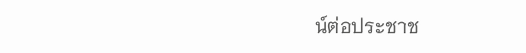น์ต่อประชาช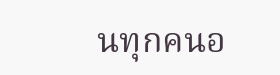นทุกคนอ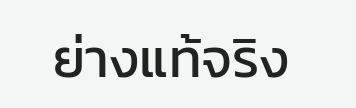ย่างแท้จริง